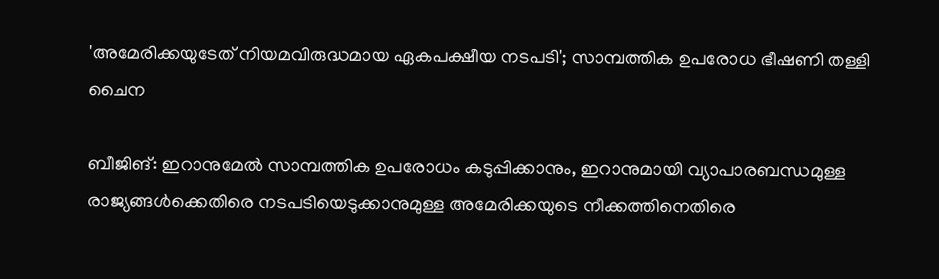'അമേരിക്കയുടേത് നിയമവിരുദ്ധമായ ഏകപക്ഷീയ നടപടി'; സാമ്പത്തിക ഉപരോധ ഭീഷണി തള്ളി ചൈന

ബീജിങ്: ഇറാനുമേൽ സാമ്പത്തിക ഉപരോധം കടുപ്പിക്കാനും, ഇറാനുമായി വ്യാപാരബന്ധമുള്ള രാജ്യങ്ങൾക്കെതിരെ നടപടിയെടുക്കാനുമുള്ള അമേരിക്കയുടെ നീക്കത്തിനെതിരെ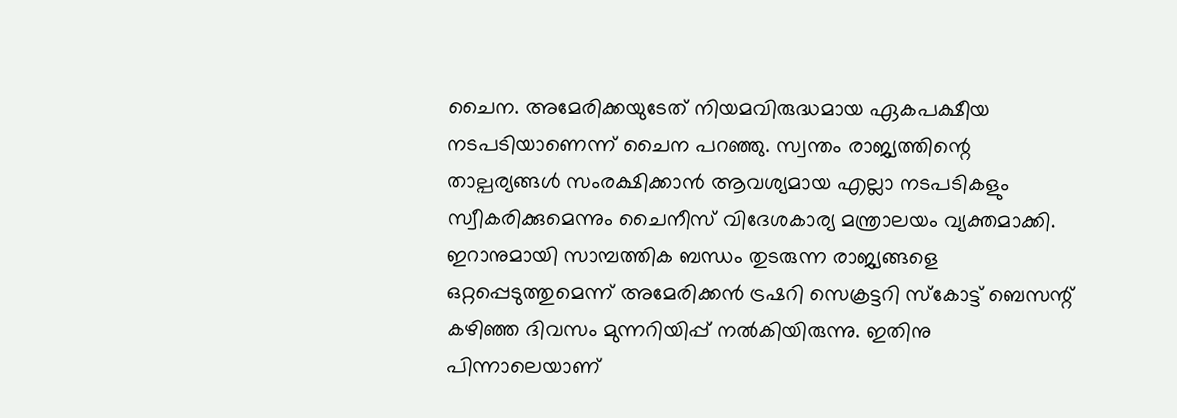ചൈന. അമേരിക്കയുടേത് നിയമവിരുദ്ധമായ ഏകപക്ഷീയ നടപടിയാണെന്ന് ചൈന പറഞ്ഞു. സ്വന്തം രാജ്യത്തിന്റെ താല്പര്യങ്ങൾ സംരക്ഷിക്കാൻ ആവശ്യമായ എല്ലാ നടപടികളും സ്വീകരിക്കുമെന്നും ചൈനീസ് വിദേശകാര്യ മന്ത്രാലയം വ്യക്തമാക്കി.
ഇറാനുമായി സാമ്പത്തിക ബന്ധം തുടരുന്ന രാജ്യങ്ങളെ ഒറ്റപ്പെടുത്തുമെന്ന് അമേരിക്കൻ ട്രഷറി സെക്രട്ടറി സ്കോട്ട് ബെസന്റ് കഴിഞ്ഞ ദിവസം മുന്നറിയിപ്പ് നൽകിയിരുന്നു. ഇതിനു പിന്നാലെയാണ്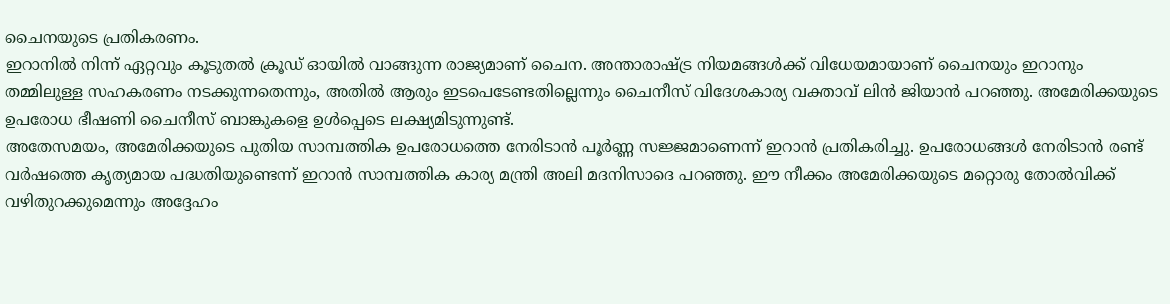ചൈനയുടെ പ്രതികരണം.
ഇറാനിൽ നിന്ന് ഏറ്റവും കൂടുതൽ ക്രൂഡ് ഓയിൽ വാങ്ങുന്ന രാജ്യമാണ് ചൈന. അന്താരാഷ്ട്ര നിയമങ്ങൾക്ക് വിധേയമായാണ് ചൈനയും ഇറാനും തമ്മിലുള്ള സഹകരണം നടക്കുന്നതെന്നും, അതിൽ ആരും ഇടപെടേണ്ടതില്ലെന്നും ചൈനീസ് വിദേശകാര്യ വക്താവ് ലിൻ ജിയാൻ പറഞ്ഞു. അമേരിക്കയുടെ ഉപരോധ ഭീഷണി ചൈനീസ് ബാങ്കുകളെ ഉൾപ്പെടെ ലക്ഷ്യമിടുന്നുണ്ട്.
അതേസമയം, അമേരിക്കയുടെ പുതിയ സാമ്പത്തിക ഉപരോധത്തെ നേരിടാൻ പൂർണ്ണ സജ്ജമാണെന്ന് ഇറാൻ പ്രതികരിച്ചു. ഉപരോധങ്ങൾ നേരിടാൻ രണ്ട് വർഷത്തെ കൃത്യമായ പദ്ധതിയുണ്ടെന്ന് ഇറാൻ സാമ്പത്തിക കാര്യ മന്ത്രി അലി മദനിസാദെ പറഞ്ഞു. ഈ നീക്കം അമേരിക്കയുടെ മറ്റൊരു തോൽവിക്ക് വഴിതുറക്കുമെന്നും അദ്ദേഹം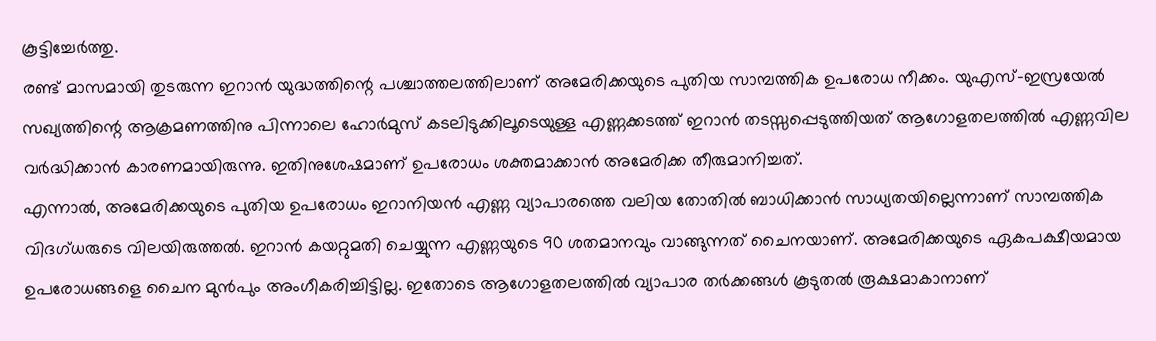കൂട്ടിച്ചേർത്തു.
രണ്ട് മാസമായി തുടരുന്ന ഇറാൻ യുദ്ധത്തിന്റെ പശ്ചാത്തലത്തിലാണ് അമേരിക്കയുടെ പുതിയ സാമ്പത്തിക ഉപരോധ നീക്കം. യുഎസ്-ഇസ്രയേൽ സഖ്യത്തിന്റെ ആക്രമണത്തിനു പിന്നാലെ ഹോർമുസ് കടലിടുക്കിലൂടെയുള്ള എണ്ണക്കടത്ത് ഇറാൻ തടസ്സപ്പെടുത്തിയത് ആഗോളതലത്തിൽ എണ്ണവില വർദ്ധിക്കാൻ കാരണമായിരുന്നു. ഇതിനുശേഷമാണ് ഉപരോധം ശക്തമാക്കാൻ അമേരിക്ക തീരുമാനിച്ചത്.
എന്നാൽ, അമേരിക്കയുടെ പുതിയ ഉപരോധം ഇറാനിയൻ എണ്ണ വ്യാപാരത്തെ വലിയ തോതിൽ ബാധിക്കാൻ സാധ്യതയില്ലെന്നാണ് സാമ്പത്തിക വിദഗ്ധരുടെ വിലയിരുത്തൽ. ഇറാൻ കയറ്റുമതി ചെയ്യുന്ന എണ്ണയുടെ 90 ശതമാനവും വാങ്ങുന്നത് ചൈനയാണ്. അമേരിക്കയുടെ ഏകപക്ഷീയമായ ഉപരോധങ്ങളെ ചൈന മുൻപും അംഗീകരിച്ചിട്ടില്ല. ഇതോടെ ആഗോളതലത്തിൽ വ്യാപാര തർക്കങ്ങൾ കൂടുതൽ രൂക്ഷമാകാനാണ്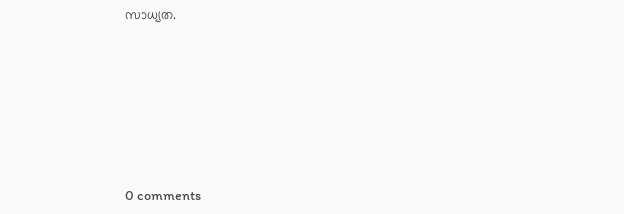സാധ്യത.









0 comments